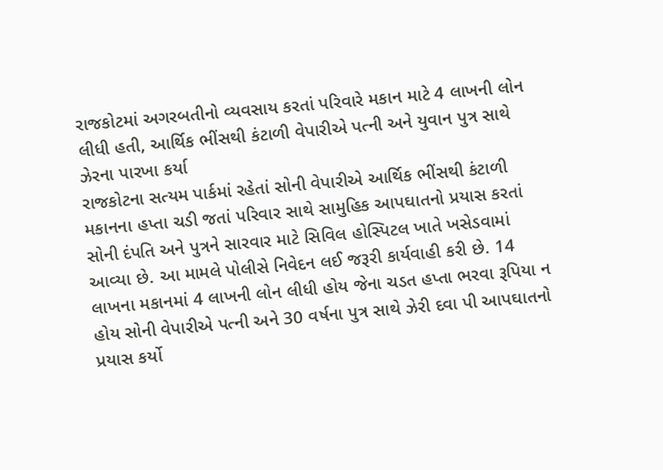રાજકોટમાં અગરબતીનો વ્યવસાય કરતાં પરિવારે મકાન માટે 4 લાખની લોન લીધી હતી, આર્થિક ભીંસથી કંટાળી વેપારીએ પત્ની અને યુવાન પુત્ર સાથે ઝેરના પારખા કર્યા
રાજકોટના સત્યમ પાર્કમાં રહેતાં સોની વેપારીએ આર્થિક ભીંસથી કંટાળી મકાનના હપ્તા ચડી જતાં પરિવાર સાથે સામુહિક આપઘાતનો પ્રયાસ કરતાં સોની દંપતિ અને પુત્રને સારવાર માટે સિવિલ હોસ્પિટલ ખાતે ખસેડવામાં આવ્યા છે. આ મામલે પોલીસે નિવેદન લઈ જરૂરી કાર્યવાહી કરી છે. 14 લાખના મકાનમાં 4 લાખની લોન લીધી હોય જેના ચડત હપ્તા ભરવા રૂપિયા ન હોય સોની વેપારીએ પત્ની અને 30 વર્ષના પુત્ર સાથે ઝેરી દવા પી આપઘાતનો પ્રયાસ કર્યો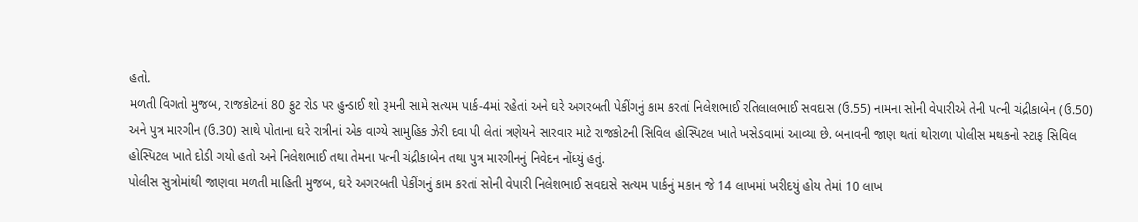હતો.
મળતી વિગતો મુજબ, રાજકોટનાં 80 ફુટ રોડ પર હુન્ડાઈ શો રૂમની સામે સત્યમ પાર્ક-4માં રહેતાં અને ઘરે અગરબતી પેકીંગનું કામ કરતાં નિલેશભાઈ રતિલાલભાઈ સવદાસ (ઉ.55) નામના સોની વેપારીએ તેની પત્ની ચંદ્રીકાબેન (ઉ.50) અને પુત્ર મારગીન (ઉ.30) સાથે પોતાના ઘરે રાત્રીનાં એક વાગ્યે સામુહિક ઝેરી દવા પી લેતાં ત્રણેયને સારવાર માટે રાજકોટની સિવિલ હોસ્પિટલ ખાતે ખસેડવામાં આવ્યા છે. બનાવની જાણ થતાં થોરાળા પોલીસ મથકનો સ્ટાફ સિવિલ હોસ્પિટલ ખાતે દોડી ગયો હતો અને નિલેશભાઈ તથા તેમના પત્ની ચંદ્રીકાબેન તથા પુત્ર મારગીનનું નિવેદન નોંધ્યું હતું.
પોલીસ સુત્રોમાંથી જાણવા મળતી માહિતી મુજબ, ઘરે અગરબતી પેકીંગનું કામ કરતાં સોની વેપારી નિલેશભાઈ સવદાસે સત્યમ પાર્કનું મકાન જે 14 લાખમાં ખરીદયું હોય તેમાં 10 લાખ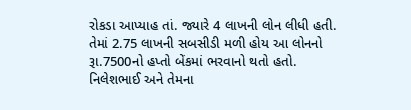રોકડા આપ્યાહ તાં. જ્યારે 4 લાખની લોન લીધી હતી. તેમાં 2.75 લાખની સબસીડી મળી હોય આ લોનનો રૂા.7500નો હપ્તો બેંકમાં ભરવાનો થતો હતો.
નિલેશભાઈ અને તેમના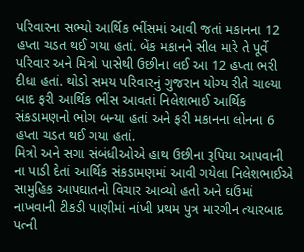પરિવારના સભ્યો આર્થિક ભીંસમાં આવી જતાં મકાનના 12 હપ્તા ચડત થઈ ગયા હતાં. બેંક મકાનને સીલ મારે તે પૂર્વે પરિવાર અને મિત્રો પાસેથી ઉછીના લઈ આ 12 હપ્તા ભરી દીધા હતાં. થોડો સમય પરિવારનું ગુજરાન યોગ્ય રીતે ચાલ્યા બાદ ફરી આર્થિક ભીંસ આવતાં નિલેશભાઈ આર્થિક સંકડામણનો ભોગ બન્યા હતાં અને ફરી મકાનના લોનના 6 હપ્તા ચડત થઈ ગયા હતાં.
મિત્રો અને સગા સંબંધીઓએ હાથ ઉછીના રૂપિયા આપવાની ના પાડી દેતાં આર્થિક સંકડામણમાં આવી ગયેલા નિલેશભાઈએ સામુહિક આપઘાતનો વિચાર આવ્યો હતો અને ઘઉંમાં નાખવાની ટીકડી પાણીમાં નાંખી પ્રથમ પુત્ર મારગીન ત્યારબાદ પત્ની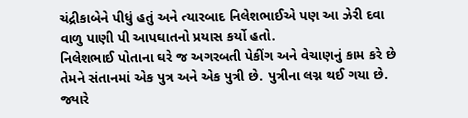ચંદ્રીકાબેને પીધું હતું અને ત્યારબાદ નિલેશભાઈએ પણ આ ઝેરી દવા વાળુ પાણી પી આપઘાતનો પ્રયાસ કર્યો હતો.
નિલેશભાઈ પોતાના ઘરે જ અગરબતી પેકીંગ અને વેચાણનું કામ કરે છે તેમને સંતાનમાં એક પુત્ર અને એક પુત્રી છે. પુત્રીના લગ્ન થઈ ગયા છે. જ્યારે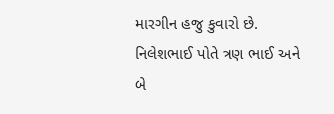મારગીન હજુ કુવારો છે. નિલેશભાઈ પોતે ત્રણ ભાઈ અને બે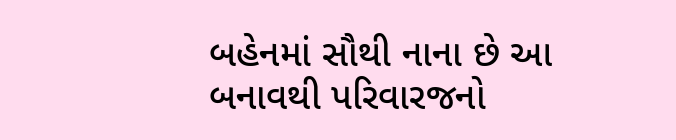બહેનમાં સૌથી નાના છે આ બનાવથી પરિવારજનો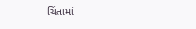ચિંતામાં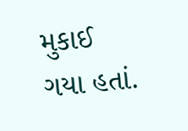મુકાઈ ગયા હતાં.